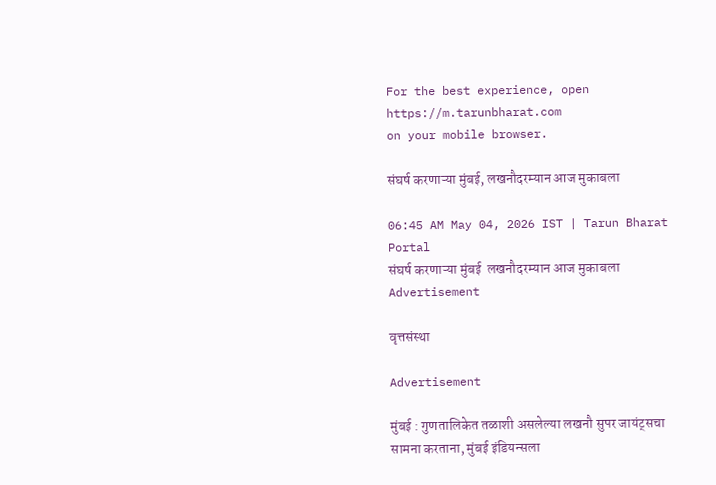For the best experience, open
https://m.tarunbharat.com
on your mobile browser.

संघर्ष करणाऱ्या मुंबई, लखनौदरम्यान आज मुकाबला

06:45 AM May 04, 2026 IST | Tarun Bharat Portal
संघर्ष करणाऱ्या मुंबई  लखनौदरम्यान आज मुकाबला
Advertisement

वृत्तसंस्था

Advertisement

मुंबई : गुणतालिकेत तळाशी असलेल्या लखनौ सुपर जायंट्सचा सामना करताना, मुंबई इंडियन्सला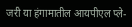जरी या हंगामातील आयपीएल प्ले-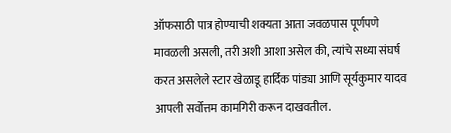ऑफसाठी पात्र होण्याची शक्यता आता जवळपास पूर्णपणे मावळली असली, तरी अशी आशा असेल की, त्यांचे सध्या संघर्ष करत असलेले स्टार खेळाडू हार्दिक पांड्या आणि सूर्यकुमार यादव आपली सर्वोत्तम कामगिरी करून दाखवतील.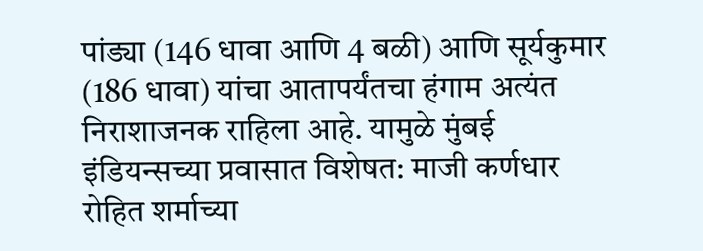पांड्या (146 धावा आणि 4 बळी) आणि सूर्यकुमार (186 धावा) यांचा आतापर्यंतचा हंगाम अत्यंत निराशाजनक राहिला आहे. यामुळे मुंबई इंडियन्सच्या प्रवासात विशेषत: माजी कर्णधार रोहित शर्माच्या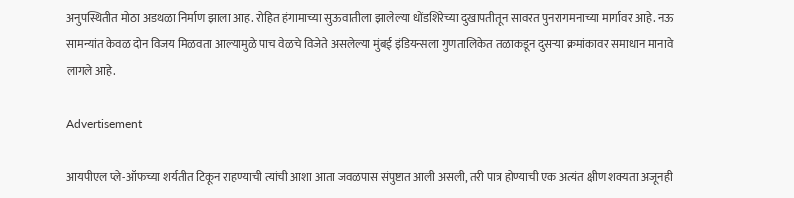अनुपस्थितीत मोठा अडथळा निर्माण झाला आह. रोहित हंगामाच्या सुऊवातीला झालेल्या धोंडशिरेच्या दुखापतीतून सावरत पुनरागमनाच्या मार्गावर आहे. नऊ सामन्यांत केवळ दोन विजय मिळवता आल्यामुळे पाच वेळचे विजेते असलेल्या मुंबई इंडियन्सला गुणतालिकेत तळाकडून दुसऱ्या क्रमांकावर समाधान मानावे लागले आहे.

Advertisement

आयपीएल प्ले-ऑफच्या शर्यतीत टिकून राहण्याची त्यांची आशा आता जवळपास संपुष्टात आली असली, तरी पात्र होण्याची एक अत्यंत क्षीण शक्यता अजूनही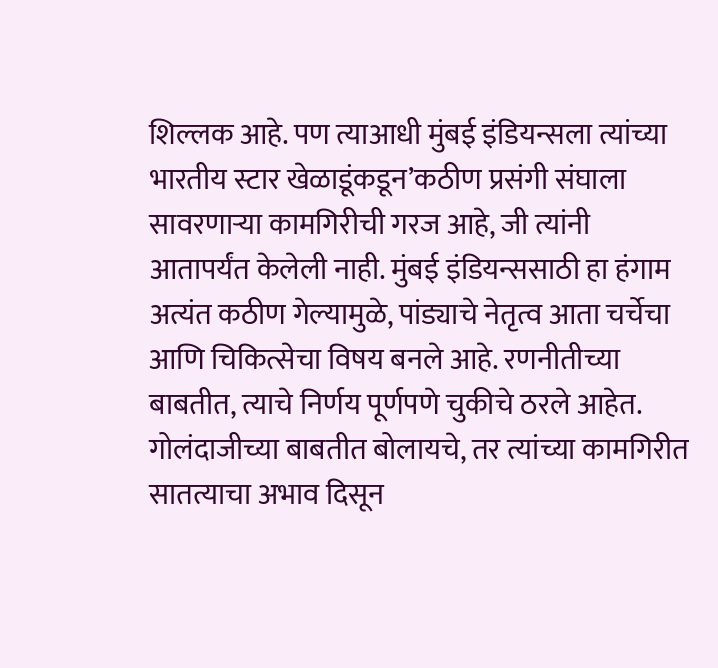शिल्लक आहे. पण त्याआधी मुंबई इंडियन्सला त्यांच्या भारतीय स्टार खेळाडूंकडून’कठीण प्रसंगी संघाला सावरणाऱ्या कामगिरीची गरज आहे, जी त्यांनी आतापर्यंत केलेली नाही. मुंबई इंडियन्ससाठी हा हंगाम अत्यंत कठीण गेल्यामुळे, पांड्याचे नेतृत्व आता चर्चेचा आणि चिकित्सेचा विषय बनले आहे. रणनीतीच्या बाबतीत, त्याचे निर्णय पूर्णपणे चुकीचे ठरले आहेत. गोलंदाजीच्या बाबतीत बोलायचे, तर त्यांच्या कामगिरीत सातत्याचा अभाव दिसून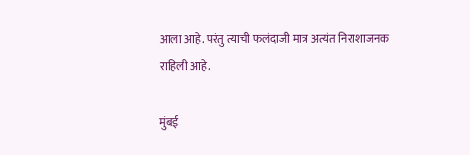आला आहे. परंतु त्याची फलंदाजी मात्र अत्यंत निराशाजनक राहिली आहे.

मुंबई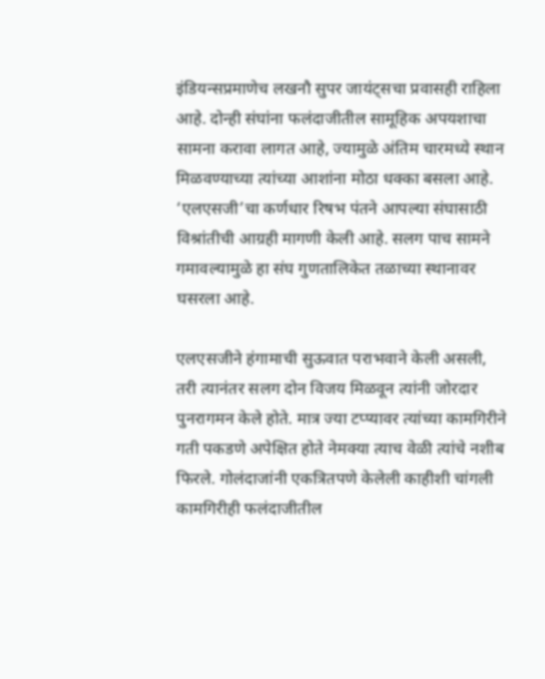इंडियन्सप्रमाणेच लखनौ सुपर जायंट्सचा प्रवासही राहिला आहे. दोन्ही संघांना फलंदाजीतील सामूहिक अपयशाचा सामना करावा लागत आहे, ज्यामुळे अंतिम चारमध्ये स्थान मिळवण्याच्या त्यांच्या आशांना मोठा धक्का बसला आहे. ‘एलएसजी’चा कर्णधार रिषभ पंतने आपल्या संघासाठी विश्रांतीची आग्रही मागणी केली आहे. सलग पाच सामने गमावल्यामुळे हा संघ गुणतालिकेत तळाच्या स्थानावर घसरला आहे.

एलएसजीने हंगामाची सुऊवात पराभवाने केली असली, तरी त्यानंतर सलग दोन विजय मिळवून त्यांनी जोरदार पुनरागमन केले होते. मात्र ज्या टप्प्यावर त्यांच्या कामगिरीने गती पकडणे अपेक्षित होते नेमक्या त्याच वेळी त्यांचे नशीब फिरले. गोलंदाजांनी एकत्रितपणे केलेली काहीशी चांगली कामगिरीही फलंदाजीतील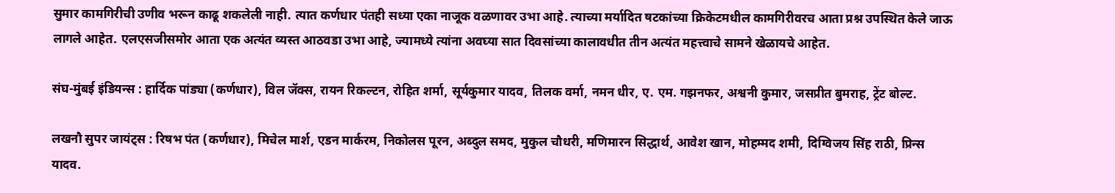सुमार कामगिरीची उणीव भरून काढू शकलेली नाही. त्यात कर्णधार पंतही सध्या एका नाजूक वळणावर उभा आहे. त्याच्या मर्यादित षटकांच्या क्रिकेटमधील कामगिरीवरच आता प्रश्न उपस्थित केले जाऊ लागले आहेत. एलएसजीसमोर आता एक अत्यंत व्यस्त आठवडा उभा आहे, ज्यामध्ये त्यांना अवघ्या सात दिवसांच्या कालावधीत तीन अत्यंत महत्त्वाचे सामने खेळायचे आहेत.

संघ-मुंबई इंडियन्स : हार्दिक पांड्या (कर्णधार), विल जॅक्स, रायन रिकल्टन, रोहित शर्मा, सूर्यकुमार यादव, तिलक वर्मा, नमन धीर, ए. एम. गझनफर, अश्वनी कुमार, जसप्रीत बुमराह, ट्रेंट बोल्ट.

लखनौ सुपर जायंट्स : रिषभ पंत (कर्णधार), मिचेल मार्श, एडन मार्करम, निकोलस पूरन, अब्दुल समद, मुकुल चौधरी, मणिमारन सिद्धार्थ, आवेश खान, मोहम्मद शमी, दिग्विजय सिंह राठी, प्रिन्स यादव.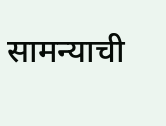सामन्याची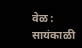वेळ : सायंकाळी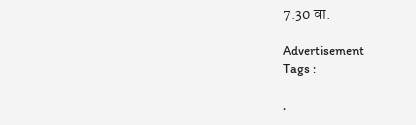7.30 वा.

Advertisement
Tags :

.